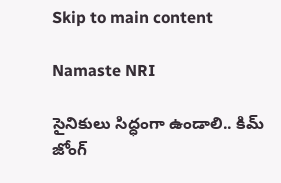Skip to main content

Namaste NRI

సైనికులు సిద్ధంగా ఉండాలి.. కిమ్ జోంగ్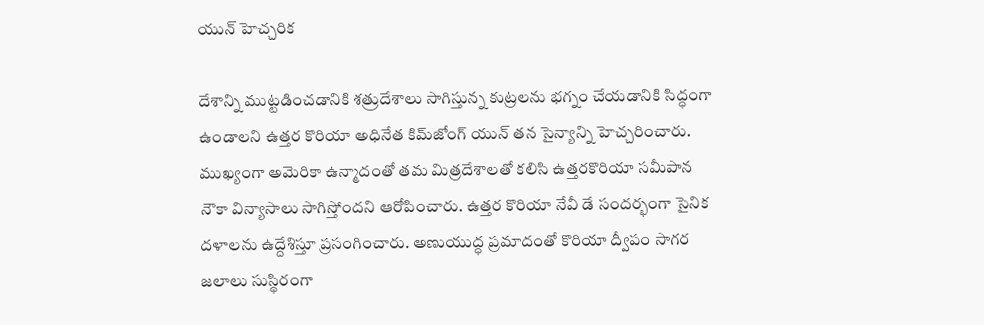యున్ హెచ్చరిక

దేశాన్ని ముట్టడించడానికి శత్రుదేశాలు సాగిస్తున్న కుట్రలను భగ్నం చేయడానికి సిద్ధంగా ఉండాలని ఉత్తర కొరియా అధినేత కిమ్‌జోంగ్ యున్ తన సైన్యాన్ని హెచ్చరించారు. ముఖ్యంగా అమెరికా ఉన్మాదంతో తమ మిత్రదేశాలతో కలిసి ఉత్తరకొరియా సమీపాన నౌకా విన్యాసాలు సాగిస్తోందని ఆరోపించారు. ఉత్తర కొరియా నేవీ డే సందర్భంగా సైనిక దళాలను ఉద్దేశిస్తూ ప్రసంగించారు. అణుయుద్ధ ప్రమాదంతో కొరియా ద్వీపం సాగర జలాలు సుస్థిరంగా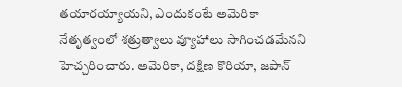తయారయ్యాయని, ఎందుకంటే అమెరికా నేతృత్వంలో శత్రుత్వాలు వ్యూహాలు సాగించడమేనని హెచ్చరించారు. అమెరికా, దక్షిణ కొరియా, జపాన్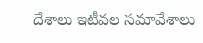దేశాలు ఇటీవల సమావేశాలు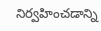నిర్వహించడాన్ని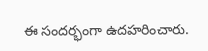ఈ సందర్భంగా ఉదహరించారు.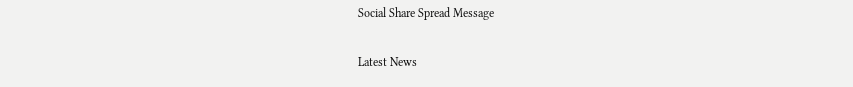Social Share Spread Message

Latest News